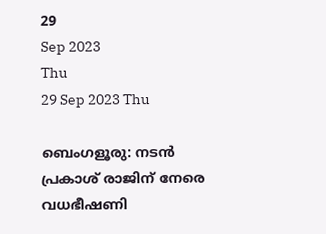29
Sep 2023
Thu
29 Sep 2023 Thu

ബെംഗളൂരു: നടന്‍ പ്രകാശ് രാജിന് നേരെ വധഭീഷണി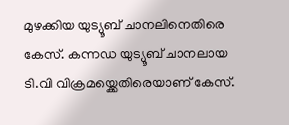മുഴക്കിയ യുട്യൂബ് ചാനലിനെതിരെ കേസ്. കന്നഡ യുട്യൂബ് ചാനലായ ടി.വി വിക്രമയ്ക്കെതിരെയാണ് കേസ്.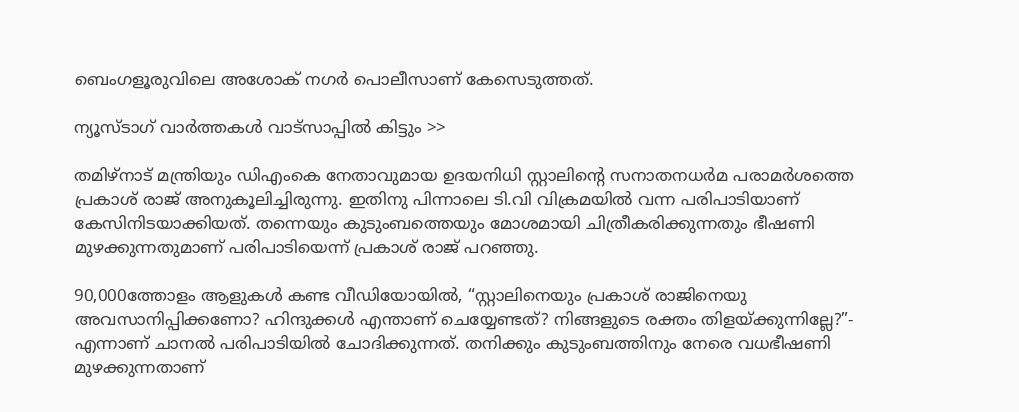ബെംഗളൂരുവിലെ അശോക് നഗർ പൊലീസാണ് കേസെടുത്തത്.

ന്യൂസ്ടാഗ് വാര്‍ത്തകള്‍ വാട്‌സാപ്പില്‍ കിട്ടും >>

തമിഴ്നാട് മന്ത്രിയും ഡിഎംകെ നേതാവുമായ ഉദയനിധി സ്റ്റാലിന്‍റെ സനാതനധർമ പരാമർശത്തെ പ്രകാശ് രാജ് അനുകൂലിച്ചിരുന്നു. ഇതിനു പിന്നാലെ ടി.വി വിക്രമയിൽ വന്ന പരിപാടിയാണ് കേസിനിടയാക്കിയത്. തന്നെയും കുടുംബത്തെയും മോശമായി ചിത്രീകരിക്കുന്നതും ഭീഷണി മുഴക്കുന്നതുമാണ് പരിപാടിയെന്ന് പ്രകാശ് രാജ് പറഞ്ഞു.

90,000ത്തോളം ആളുകൾ കണ്ട വീഡിയോയിൽ, “സ്റ്റാലിനെയും പ്രകാശ് രാജിനെയു അവസാനിപ്പിക്കണോ? ഹിന്ദുക്കൾ എന്താണ് ചെയ്യേണ്ടത്? നിങ്ങളുടെ രക്തം തിളയ്ക്കുന്നില്ലേ?”- എന്നാണ് ചാനല്‍ പരിപാടിയില്‍ ചോദിക്കുന്നത്. തനിക്കും കുടുംബത്തിനും നേരെ വധഭീഷണി മുഴക്കുന്നതാണ്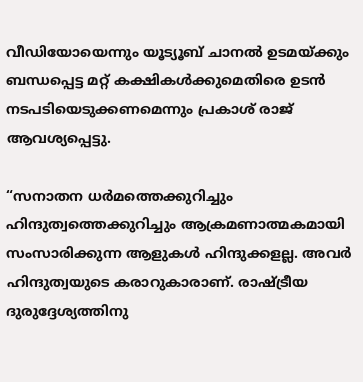വീഡിയോയെന്നും യൂട്യൂബ് ചാനൽ ഉടമയ്‌ക്കും ബന്ധപ്പെട്ട മറ്റ് കക്ഷികൾക്കുമെതിരെ ഉടൻ നടപടിയെടുക്കണമെന്നും പ്രകാശ് രാജ് ആവശ്യപ്പെട്ടു.

“സനാതന ധർമത്തെക്കുറിച്ചും ഹിന്ദുത്വത്തെക്കുറിച്ചും ആക്രമണാത്മകമായി സംസാരിക്കുന്ന ആളുകൾ ഹിന്ദുക്കളല്ല. അവർ ഹിന്ദുത്വയുടെ കരാറുകാരാണ്. രാഷ്ട്രീയ ദുരുദ്ദേശ്യത്തിനു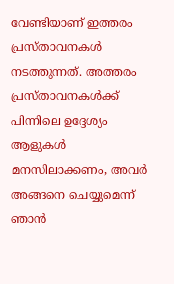വേണ്ടിയാണ് ഇത്തരം പ്രസ്താവനകൾ നടത്തുന്നത്. അത്തരം പ്രസ്താവനകൾക്ക് പിന്നിലെ ഉദ്ദേശ്യം ആളുകൾ മനസിലാക്കണം, അവർ അങ്ങനെ ചെയ്യുമെന്ന് ഞാൻ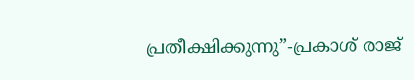പ്രതീക്ഷിക്കുന്നു”-പ്രകാശ് രാജ്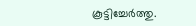കൂട്ടിച്ചേർത്തു.